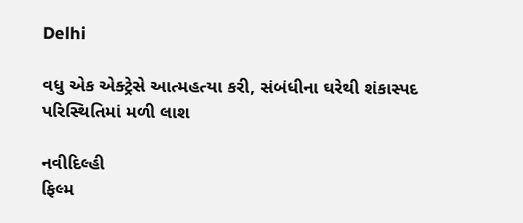Delhi

વધુ એક એક્ટ્રેસે આત્મહત્યા કરી, સંબંધીના ઘરેથી શંકાસ્પદ પરિસ્થિતિમાં મળી લાશ

નવીદિલ્હી
ફિલ્મ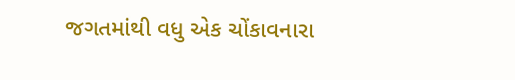જગતમાંથી વધુ એક ચોંકાવનારા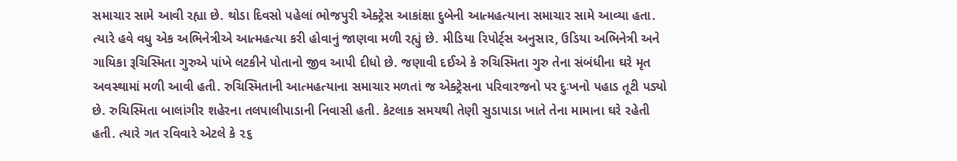સમાચાર સામે આવી રહ્યા છે. થોડા દિવસો પહેલાં ભોજપુરી એક્ટ્રેસ આકાંક્ષા દુબેની આત્મહત્યાના સમાચાર સામે આવ્યા હતા. ત્યારે હવે વધુ એક અભિનેત્રીએ આત્મહત્યા કરી હોવાનું જાણવા મળી રહ્યું છે. મીડિયા રિપોર્ટ્‌સ અનુસાર, ઉડિયા અભિનેત્રી અને ગાયિકા રૂચિસ્મિતા ગુરુએ પાંખે લટકીને પોતાનો જીવ આપી દીધો છે. જણાવી દઈએ કે રુચિસ્મિતા ગુરુ તેના સંબંધીના ઘરે મૃત અવસ્થામાં મળી આવી હતી. રુચિસ્મિતાની આત્મહત્યાના સમાચાર મળતાં જ એક્ટ્રેસના પરિવારજનો પર દુઃખનો પહાડ તૂટી પડ્યો છે. રુચિસ્મિતા બાલાંગીર શહેરના તલપાલીપાડાની નિવાસી હતી. કેટલાક સમયથી તેણી સુડાપાડા ખાતે તેના મામાના ઘરે રહેતી હતી. ત્યારે ગત રવિવારે એટલે કે ૨૬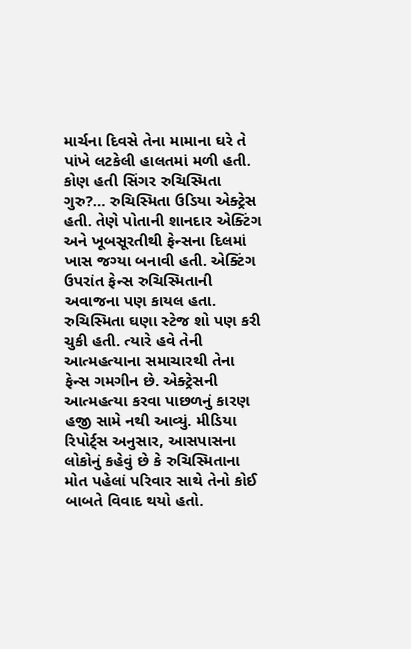માર્ચના દિવસે તેના મામાના ઘરે તે પાંખે લટકેલી હાલતમાં મળી હતી. કોણ હતી સિંગર રુચિસ્મિતા ગુરુ?… રુચિસ્મિતા ઉડિયા એક્ટ્રેસ હતી. તેણે પોતાની શાનદાર એક્ટિંગ અને ખૂબસૂરતીથી ફેન્સના દિલમાં ખાસ જગ્યા બનાવી હતી. એક્ટિંગ ઉપરાંત ફેન્સ રુચિસ્મિતાની અવાજના પણ કાયલ હતા. રુચિસ્મિતા ઘણા સ્ટેજ શો પણ કરી ચુકી હતી. ત્યારે હવે તેની આત્મહત્યાના સમાચારથી તેના ફેન્સ ગમગીન છે. એક્ટ્રેસની આત્મહત્યા કરવા પાછળનું કારણ હજી સામે નથી આવ્યું. મીડિયા રિપોર્ટ્‌સ અનુસાર, આસપાસના લોકોનું કહેવું છે કે રુચિસ્મિતાના મોત પહેલાં પરિવાર સાથે તેનો કોઈ બાબતે વિવાદ થયો હતો.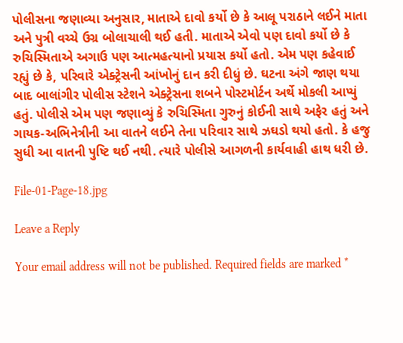પોલીસના જણાવ્યા અનુસાર, માતાએ દાવો કર્યો છે કે આલૂ પરાઠાને લઈને માતા અને પુત્રી વચ્ચે ઉગ્ર બોલાચાલી થઈ હતી. માતાએ એવો પણ દાવો કર્યો છે કે રુચિસ્મિતાએ અગાઉ પણ આત્મહત્યાનો પ્રયાસ કર્યો હતો. એમ પણ કહેવાઈ રહ્યું છે કે, પરિવારે એક્ટ્રેસની આંખોનું દાન કરી દીધું છે. ઘટના અંગે જાણ થયા બાદ બાલાંગીર પોલીસ સ્ટેશને એક્ટ્રેસના શબને પોસ્ટમોર્ટન અર્થે મોકલી આપ્યું હતું. પોલીસે એમ પણ જણાવ્યું કે રુચિસ્મિતા ગુરુનું કોઈની સાથે અફેર હતું અને ગાયક-અભિનેત્રીની આ વાતને લઈને તેના પરિવાર સાથે ઝઘડો થયો હતો. કે હજુ સુધી આ વાતની પુષ્ટિ થઈ નથી. ત્યારે પોલીસે આગળની કાર્યવાહી હાથ ધરી છે.

File-01-Page-18.jpg

Leave a Reply

Your email address will not be published. Required fields are marked *